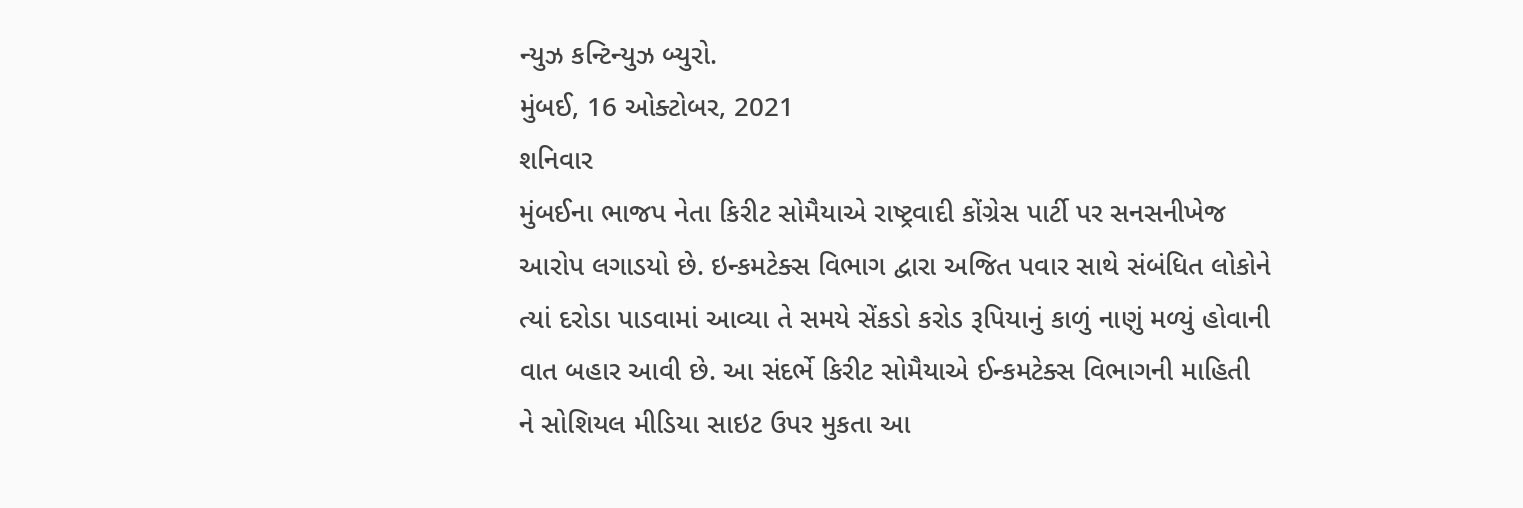ન્યુઝ કન્ટિન્યુઝ બ્યુરો.
મુંબઈ, 16 ઓક્ટોબર, 2021
શનિવાર
મુંબઈના ભાજપ નેતા કિરીટ સોમૈયાએ રાષ્ટ્રવાદી કોંગ્રેસ પાર્ટી પર સનસનીખેજ આરોપ લગાડયો છે. ઇન્કમટેક્સ વિભાગ દ્વારા અજિત પવાર સાથે સંબંધિત લોકોને ત્યાં દરોડા પાડવામાં આવ્યા તે સમયે સેંકડો કરોડ રૂપિયાનું કાળું નાણું મળ્યું હોવાની વાત બહાર આવી છે. આ સંદર્ભે કિરીટ સોમૈયાએ ઈન્કમટેક્સ વિભાગની માહિતી ને સોશિયલ મીડિયા સાઇટ ઉપર મુકતા આ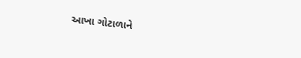આખા ગોટાળાને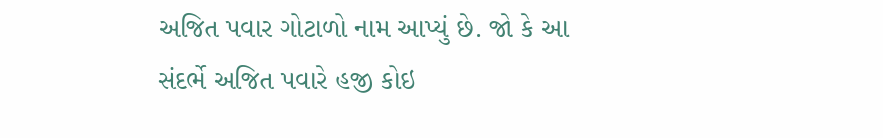અજિત પવાર ગોટાળો નામ આપ્યું છે. જો કે આ સંદર્ભે અજિત પવારે હજી કોઇ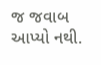જ જવાબ આપ્યો નથી.